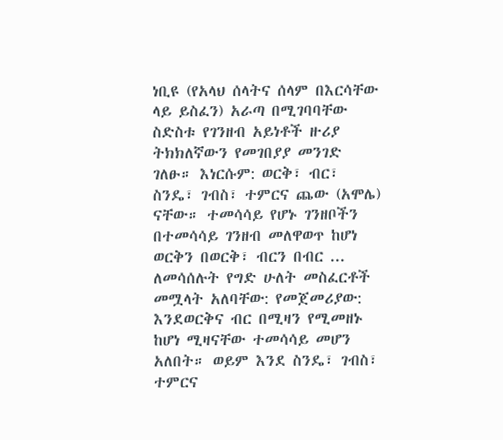ነቢዩ (የአላህ ሰላትና ሰላም በእርሳቸው ላይ ይስፈን) አራጣ በሚገባባቸው ስድስቱ የገንዘብ አይነቶች ዙሪያ ትክክለኛውን የመገበያያ መንገድ ገለፁ። እነርሱም: ወርቅ፣ ብር፣ ስንዴ፣ ገብስ፣ ተምርና ጨው (አሞሌ) ናቸው። ተመሳሳይ የሆኑ ገንዘቦችን በተመሳሳይ ገንዘብ መለዋወጥ ከሆነ ወርቅን በወርቅ፣ ብርን በብር ... ለመሳሰሉት የግድ ሁለት መስፈርቶች መሟላት አለባቸው: የመጀመሪያው: እንደወርቅና ብር በሚዛን የሚመዘኑ ከሆነ ሚዛናቸው ተመሳሳይ መሆን አለበት። ወይም እንደ ስንዴ፣ ገብስ፣ ተምርና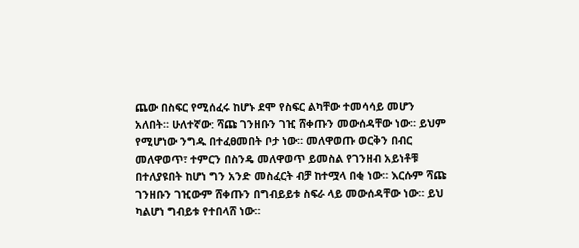ጨው በስፍር የሚሰፈሩ ከሆኑ ደሞ የስፍር ልካቸው ተመሳሳይ መሆን አለበት። ሁለተኛው: ሻጩ ገንዘቡን ገዢ ሸቀጡን መውሰዳቸው ነው። ይህም የሚሆነው ንግዱ በተፈፀመበት ቦታ ነው። መለዋወጡ ወርቅን በብር መለዋወጥ፣ ተምርን በስንዴ መለዋወጥ ይመስል የገንዘብ አይነቶቹ በተለያዩበት ከሆነ ግን አንድ መስፈርት ብቻ ከተሟላ በቂ ነው። እርሱም ሻጩ ገንዘቡን ገዢውም ሸቀጡን በግብይይቱ ስፍራ ላይ መውሰዳቸው ነው። ይህ ካልሆነ ግብይቱ የተበላሸ ነው።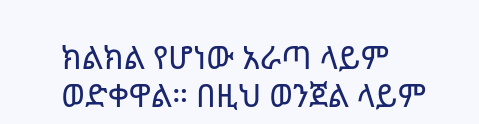ክልክል የሆነው አራጣ ላይም ወድቀዋል። በዚህ ወንጀል ላይም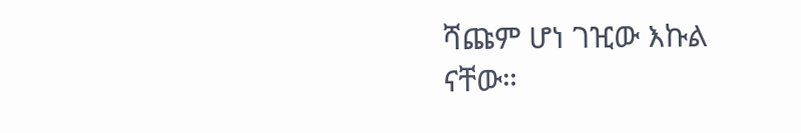ሻጩም ሆነ ገዢው እኩል ናቸው።